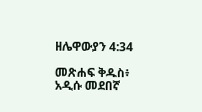ዘሌዋውያን 4:34

መጽሐፍ ቅዱስ፥ አዲሱ መደበኛ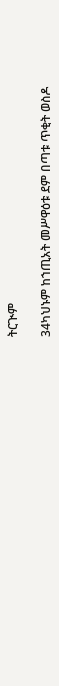ትርጒም

34ካህኑም ከኀጢአት መሥዋዕቱ ደም በጣቱ ጥቂት ወስዶ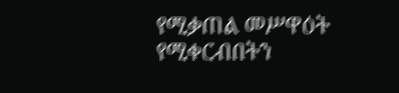የሚቃጠል መሥዋዕት የሚቀርብበትን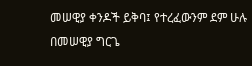መሠዊያ ቀንዶች ይቅባ፤ የተረፈውንም ደም ሁሉ በመሠዊያ ግርጌ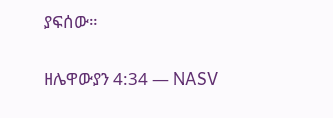ያፍሰው።

ዘሌዋውያን 4:34 — NASV